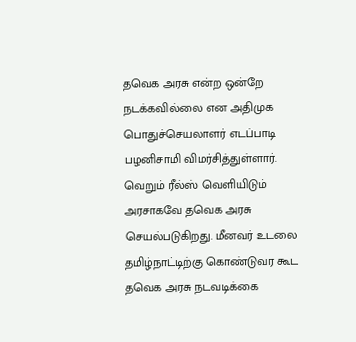தவெக அரசு என்ற ஒன்றே நடக்கவில்லை என அதிமுக பொதுச்செயலாளர் எடப்பாடி பழனிசாமி விமர்சித்துள்ளார். வெறும் ரீல்ஸ் வெளியிடும் அரசாகவே தவெக அரசு செயல்படுகிறது. மீனவர் உடலை தமிழ்நாட்டிற்கு கொண்டுவர கூட தவெக அரசு நடவடிக்கை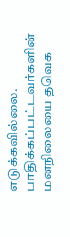எடுக்கவில்லை. பாதிக்கப்பட்டவர்களின் மனநிலையை தவெக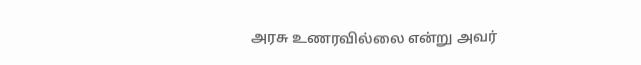அரசு உணரவில்லை என்று அவர்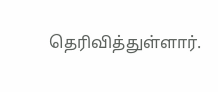தெரிவித்துள்ளார்.